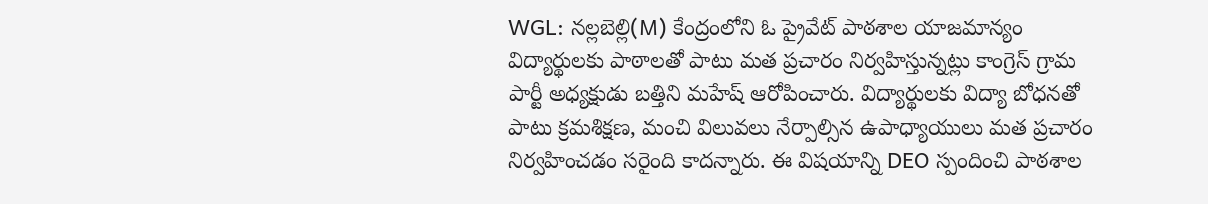WGL: నల్లబెల్లి(M) కేంద్రంలోని ఓ ప్రైవేట్ పాఠశాల యాజమాన్యం విద్యార్థులకు పాఠాలతో పాటు మత ప్రచారం నిర్వహిస్తున్నట్లు కాంగ్రెస్ గ్రామ పార్టీ అధ్యక్షుడు బత్తిని మహేష్ ఆరోపించారు. విద్యార్థులకు విద్యా బోధనతో పాటు క్రమశిక్షణ, మంచి విలువలు నేర్పాల్సిన ఉపాధ్యాయులు మత ప్రచారం నిర్వహించడం సరైంది కాదన్నారు. ఈ విషయాన్ని DEO స్పందించి పాఠశాల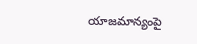యాజమాన్యంపై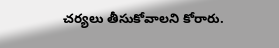చర్యలు తీసుకోవాలని కోరారు.